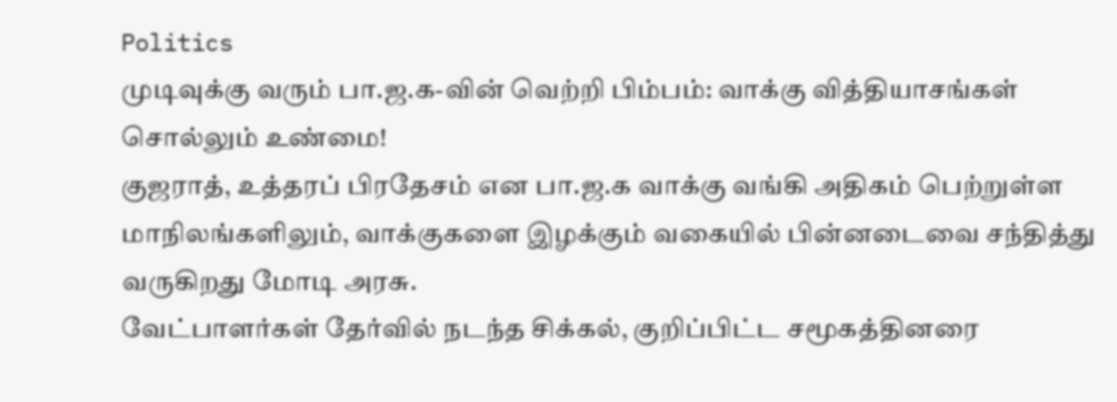Politics
முடிவுக்கு வரும் பா.ஜ.க-வின் வெற்றி பிம்பம்: வாக்கு வித்தியாசங்கள் சொல்லும் உண்மை!
குஜராத், உத்தரப் பிரதேசம் என பா.ஜ.க வாக்கு வங்கி அதிகம் பெற்றுள்ள மாநிலங்களிலும், வாக்குகளை இழக்கும் வகையில் பின்னடைவை சந்தித்து வருகிறது மோடி அரசு.
வேட்பாளர்கள் தேர்வில் நடந்த சிக்கல், குறிப்பிட்ட சமூகத்தினரை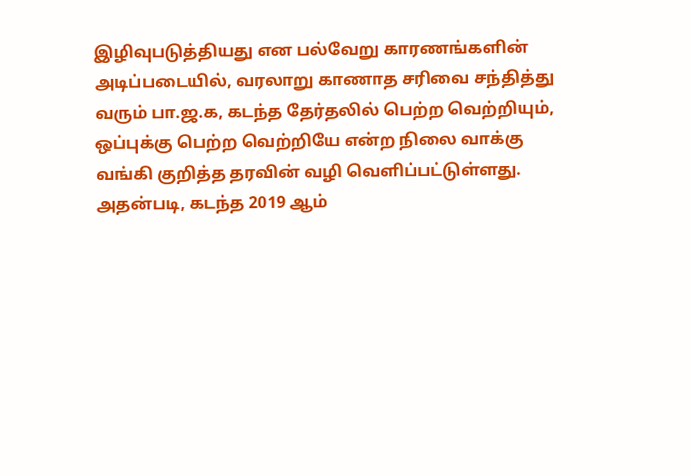இழிவுபடுத்தியது என பல்வேறு காரணங்களின் அடிப்படையில், வரலாறு காணாத சரிவை சந்தித்து வரும் பா.ஜ.க, கடந்த தேர்தலில் பெற்ற வெற்றியும், ஒப்புக்கு பெற்ற வெற்றியே என்ற நிலை வாக்கு வங்கி குறித்த தரவின் வழி வெளிப்பட்டுள்ளது.
அதன்படி, கடந்த 2019 ஆம்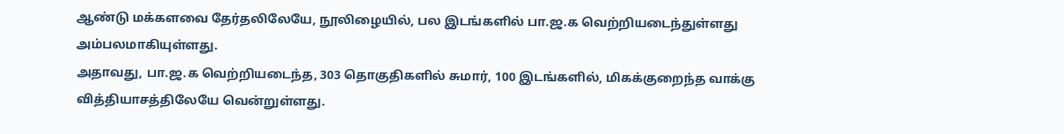ஆண்டு மக்களவை தேர்தலிலேயே, நூலிழையில், பல இடங்களில் பா.ஜ.க வெற்றியடைந்துள்ளது அம்பலமாகியுள்ளது.
அதாவது, பா.ஜ.க வெற்றியடைந்த, 303 தொகுதிகளில் சுமார், 100 இடங்களில், மிகக்குறைந்த வாக்கு வித்தியாசத்திலேயே வென்றுள்ளது.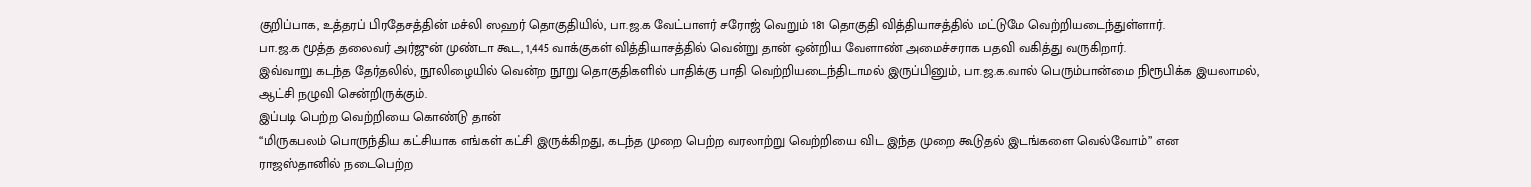குறிப்பாக, உத்தரப் பிரதேசத்தின் மச்லி ஸஹர் தொகுதியில், பா.ஜ.க வேட்பாளர் சரோஜ் வெறும் 181 தொகுதி வித்தியாசத்தில் மட்டுமே வெற்றியடைந்துள்ளார்.
பா.ஜ.க மூத்த தலைவர் அர்ஜுன் முண்டா கூட, 1,445 வாக்குகள் வித்தியாசத்தில் வென்று தான் ஒன்றிய வேளாண் அமைச்சராக பதவி வகித்து வருகிறார்.
இவ்வாறு கடந்த தேர்தலில், நூலிழையில் வென்ற நூறு தொகுதிகளில் பாதிக்கு பாதி வெற்றியடைந்திடாமல் இருப்பினும், பா.ஜ.க.வால் பெரும்பான்மை நிரூபிக்க இயலாமல், ஆட்சி நழுவி சென்றிருக்கும்.
இப்படி பெற்ற வெற்றியை கொண்டு தான்
“மிருகபலம் பொருந்திய கட்சியாக எங்கள் கட்சி இருக்கிறது, கடந்த முறை பெற்ற வரலாற்று வெற்றியை விட இந்த முறை கூடுதல் இடங்களை வெல்வோம்” என ராஜஸ்தானில் நடைபெற்ற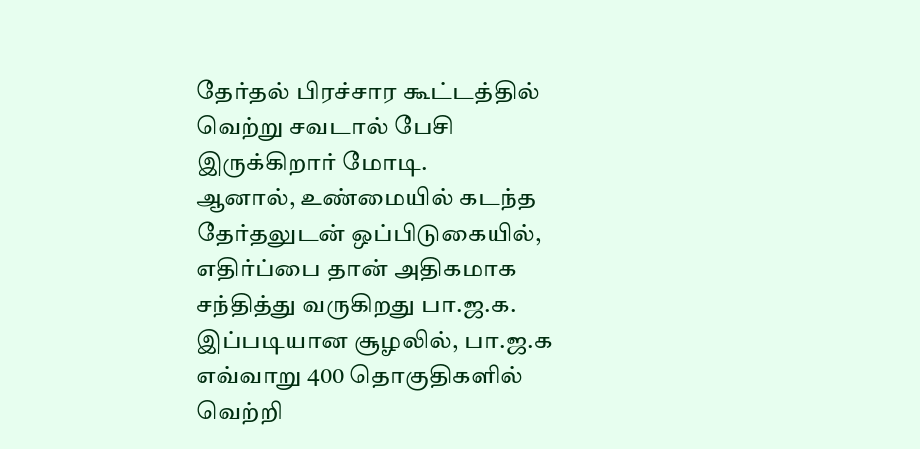தேர்தல் பிரச்சார கூட்டத்தில் வெற்று சவடால் பேசி இருக்கிறார் மோடி.
ஆனால், உண்மையில் கடந்த தேர்தலுடன் ஒப்பிடுகையில், எதிர்ப்பை தான் அதிகமாக சந்தித்து வருகிறது பா.ஜ.க.
இப்படியான சூழலில், பா.ஜ.க எவ்வாறு 400 தொகுதிகளில் வெற்றி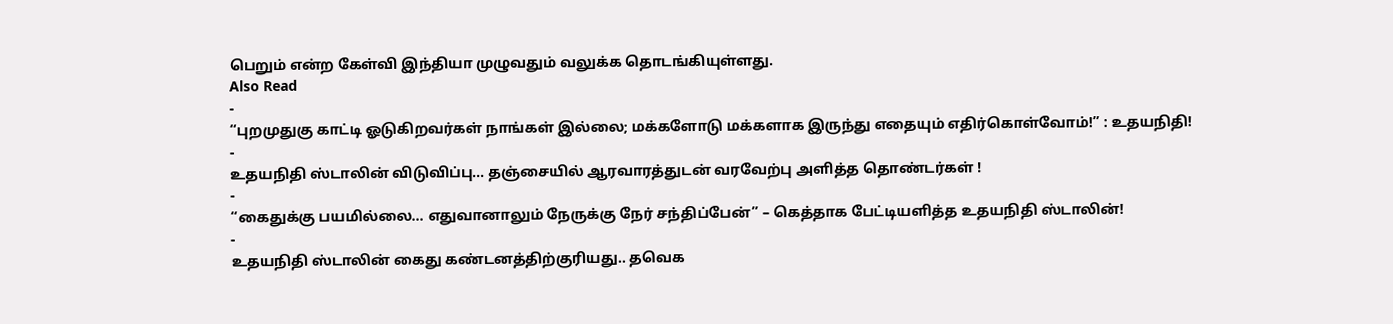பெறும் என்ற கேள்வி இந்தியா முழுவதும் வலுக்க தொடங்கியுள்ளது.
Also Read
-
“புறமுதுகு காட்டி ஓடுகிறவர்கள் நாங்கள் இல்லை; மக்களோடு மக்களாக இருந்து எதையும் எதிர்கொள்வோம்!” : உதயநிதி!
-
உதயநிதி ஸ்டாலின் விடுவிப்பு... தஞ்சையில் ஆரவாரத்துடன் வரவேற்பு அளித்த தொண்டர்கள் !
-
“கைதுக்கு பயமில்லை... எதுவானாலும் நேருக்கு நேர் சந்திப்பேன்” – கெத்தாக பேட்டியளித்த உதயநிதி ஸ்டாலின்!
-
உதயநிதி ஸ்டாலின் கைது கண்டனத்திற்குரியது.. தவெக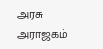அரசு அராஜகம்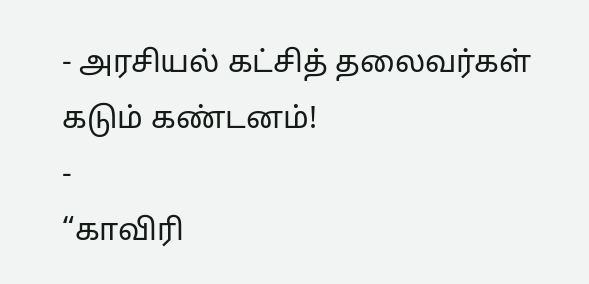- அரசியல் கட்சித் தலைவர்கள் கடும் கண்டனம்!
-
“காவிரி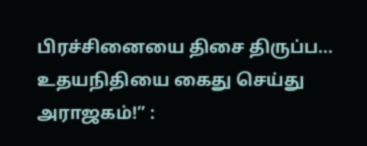பிரச்சினையை திசை திருப்ப... உதயநிதியை கைது செய்து அராஜகம்!” :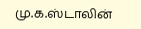மு.க.ஸ்டாலின்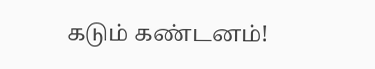கடும் கண்டனம்!